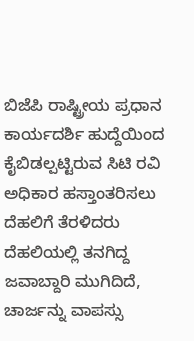ಬಿಜೆಪಿ ರಾಷ್ಟ್ರೀಯ ಪ್ರಧಾನ ಕಾರ್ಯದರ್ಶಿ ಹುದ್ದೆಯಿಂದ ಕೈಬಿಡಲ್ಪಟ್ಟಿರುವ ಸಿಟಿ ರವಿ ಅಧಿಕಾರ ಹಸ್ತಾಂತರಿಸಲು ದೆಹಲಿಗೆ ತೆರಳಿದರು
ದೆಹಲಿಯಲ್ಲಿ ತನಗಿದ್ದ ಜವಾಬ್ದಾರಿ ಮುಗಿದಿದೆ, ಚಾರ್ಜನ್ನು ವಾಪಸ್ಸು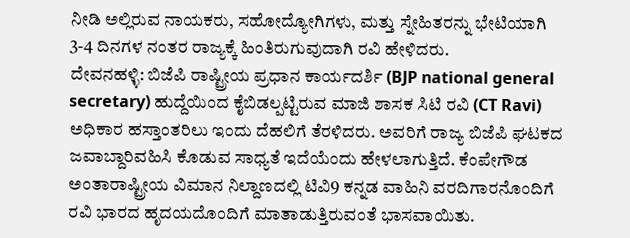ನೀಡಿ ಅಲ್ಲಿರುವ ನಾಯಕರು, ಸಹೋದ್ಯೋಗಿಗಳು, ಮತ್ತು ಸ್ನೇಹಿತರನ್ನು ಭೇಟಿಯಾಗಿ 3-4 ದಿನಗಳ ನಂತರ ರಾಜ್ಯಕ್ಕೆ ಹಿಂತಿರುಗುವುದಾಗಿ ರವಿ ಹೇಳಿದರು.
ದೇವನಹಳ್ಳಿ: ಬಿಜೆಪಿ ರಾಷ್ಟ್ರೀಯ ಪ್ರಧಾನ ಕಾರ್ಯದರ್ಶಿ (BJP national general secretary) ಹುದ್ದೆಯಿಂದ ಕೈಬಿಡಲ್ಪಟ್ಟಿರುವ ಮಾಜಿ ಶಾಸಕ ಸಿಟಿ ರವಿ (CT Ravi) ಅಧಿಕಾರ ಹಸ್ತಾಂತರಿಲು ಇಂದು ದೆಹಲಿಗೆ ತೆರಳಿದರು. ಅವರಿಗೆ ರಾಜ್ಯ ಬಿಜೆಪಿ ಘಟಕದ ಜವಾಬ್ದಾರಿವಹಿಸಿ ಕೊಡುವ ಸಾಧ್ಯತೆ ಇದೆಯೆಂದು ಹೇಳಲಾಗುತ್ತಿದೆ. ಕೆಂಪೇಗೌಡ ಅಂತಾರಾಷ್ಟ್ರೀಯ ವಿಮಾನ ನಿಲ್ದಾಣದಲ್ಲಿ ಟಿವಿ9 ಕನ್ನಡ ವಾಹಿನಿ ವರದಿಗಾರನೊಂದಿಗೆ ರವಿ ಭಾರದ ಹೃದಯದೊಂದಿಗೆ ಮಾತಾಡುತ್ತಿರುವಂತೆ ಭಾಸವಾಯಿತು.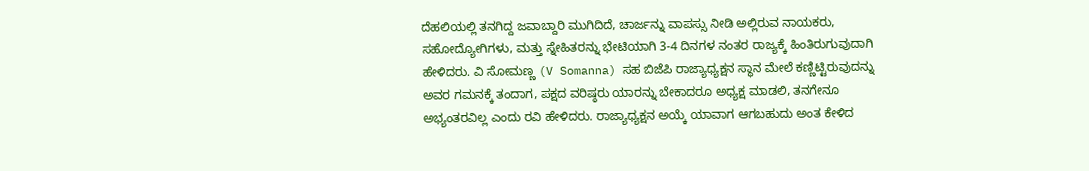ದೆಹಲಿಯಲ್ಲಿ ತನಗಿದ್ದ ಜವಾಬ್ದಾರಿ ಮುಗಿದಿದೆ, ಚಾರ್ಜನ್ನು ವಾಪಸ್ಸು ನೀಡಿ ಅಲ್ಲಿರುವ ನಾಯಕರು, ಸಹೋದ್ಯೋಗಿಗಳು, ಮತ್ತು ಸ್ನೇಹಿತರನ್ನು ಭೇಟಿಯಾಗಿ 3-4 ದಿನಗಳ ನಂತರ ರಾಜ್ಯಕ್ಕೆ ಹಿಂತಿರುಗುವುದಾಗಿ ಹೇಳಿದರು. ವಿ ಸೋಮಣ್ಣ (V Somanna) ಸಹ ಬಿಜೆಪಿ ರಾಜ್ಯಾಧ್ಯಕ್ಷನ ಸ್ಥಾನ ಮೇಲೆ ಕಣ್ಣಿಟ್ಟಿರುವುದನ್ನು ಅವರ ಗಮನಕ್ಕೆ ತಂದಾಗ, ಪಕ್ಷದ ವರಿಷ್ಠರು ಯಾರನ್ನು ಬೇಕಾದರೂ ಅಧ್ಯಕ್ಷ ಮಾಡಲಿ, ತನಗೇನೂ ಅಭ್ಯಂತರವಿಲ್ಲ ಎಂದು ರವಿ ಹೇಳಿದರು. ರಾಜ್ಯಾಧ್ಯಕ್ಷನ ಅಯ್ಕೆ ಯಾವಾಗ ಆಗಬಹುದು ಅಂತ ಕೇಳಿದ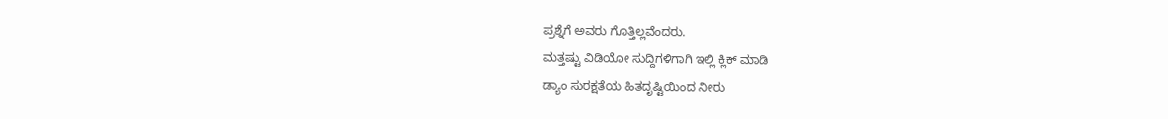ಪ್ರಶ್ನೆಗೆ ಅವರು ಗೊತ್ತಿಲ್ಲವೆಂದರು.
ಮತ್ತಷ್ಟು ವಿಡಿಯೋ ಸುದ್ದಿಗಳಿಗಾಗಿ ಇಲ್ಲಿ ಕ್ಲಿಕ್ ಮಾಡಿ
ಡ್ಯಾಂ ಸುರಕ್ಷತೆಯ ಹಿತದೃಷ್ಟಿಯಿಂದ ನೀರು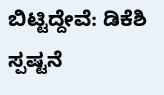ಬಿಟ್ಟಿದ್ದೇವೆ: ಡಿಕೆಶಿ ಸ್ಪಷ್ಟನೆ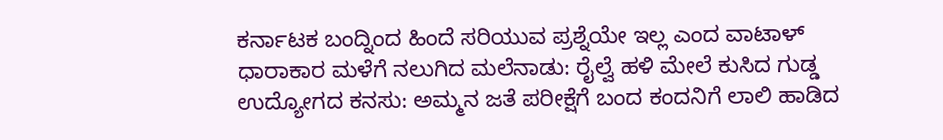ಕರ್ನಾಟಕ ಬಂದ್ನಿಂದ ಹಿಂದೆ ಸರಿಯುವ ಪ್ರಶ್ನೆಯೇ ಇಲ್ಲ ಎಂದ ವಾಟಾಳ್
ಧಾರಾಕಾರ ಮಳೆಗೆ ನಲುಗಿದ ಮಲೆನಾಡು: ರೈಲ್ವೆ ಹಳಿ ಮೇಲೆ ಕುಸಿದ ಗುಡ್ಡ
ಉದ್ಯೋಗದ ಕನಸು: ಅಮ್ಮನ ಜತೆ ಪರೀಕ್ಷೆಗೆ ಬಂದ ಕಂದನಿಗೆ ಲಾಲಿ ಹಾಡಿದ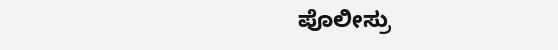ಪೊಲೀಸ್ರು